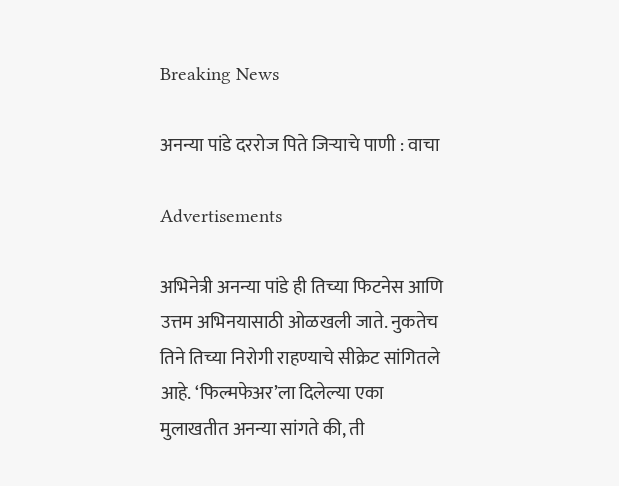Breaking News

अनन्या पांडे दररोज पिते जिऱ्याचे पाणी : वाचा

Advertisements

अभिनेत्री अनन्या पांडे ही तिच्या फिटनेस आणि उत्तम अभिनयासाठी ओळखली जाते. नुकतेच तिने तिच्या निरोगी राहण्याचे सीक्रेट सांगितले आहे. ‘फिल्मफेअर’ला दिलेल्या एका मुलाखतीत अनन्या सांगते की, ती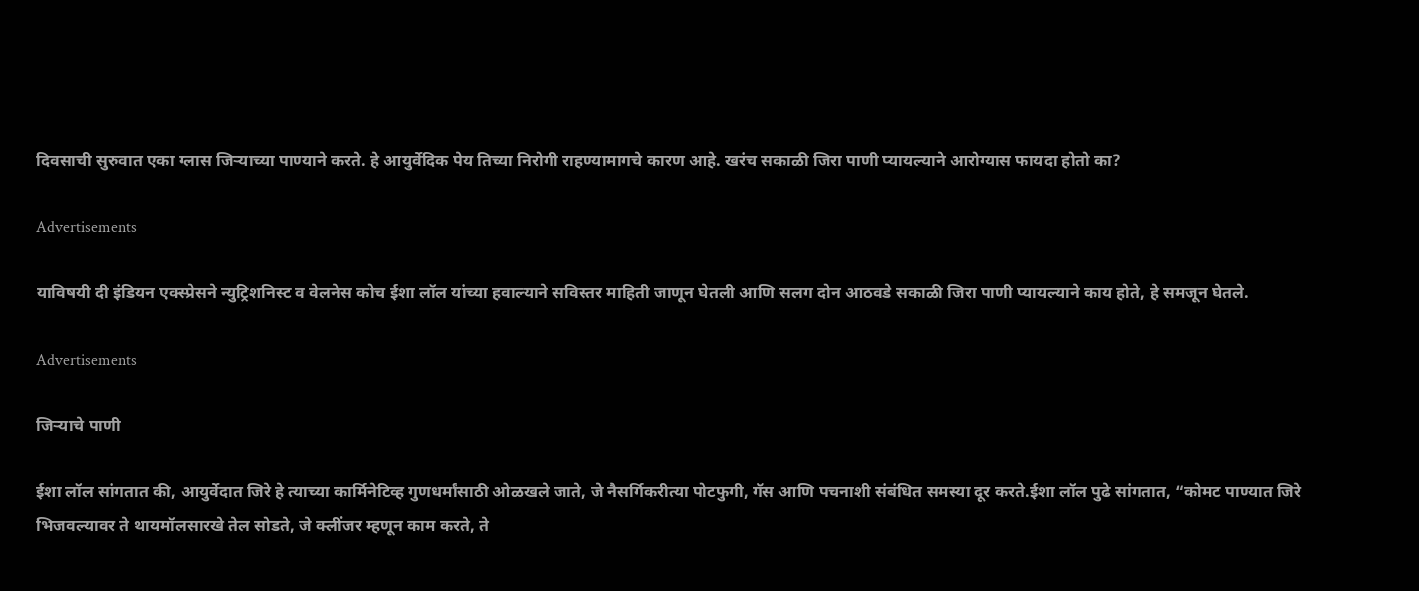दिवसाची सुरुवात एका ग्लास जिऱ्याच्या पाण्याने करते. हे आयुर्वेदिक पेय तिच्या निरोगी राहण्यामागचे कारण आहे. खरंच सकाळी जिरा पाणी प्यायल्याने आरोग्यास फायदा होतो का?

Advertisements

याविषयी दी इंडियन एक्स्प्रेसने न्युट्रिशनिस्ट व वेलनेस कोच ईशा लॉल यांच्या हवाल्याने सविस्तर माहिती जाणून घेतली आणि सलग दोन आठवडे सकाळी जिरा पाणी प्यायल्याने काय होते, हे समजून घेतले.

Advertisements

जिऱ्याचे पाणी

ईशा लॉल सांगतात की, आयुर्वेदात जिरे हे त्याच्या कार्मिनेटिव्ह गुणधर्मांसाठी ओळखले जाते, जे नैसर्गिकरीत्या पोटफुगी, गॅस आणि पचनाशी संबंधित समस्या दूर करते.ईशा लॉल पुढे सांगतात, “कोमट पाण्यात जिरे भिजवल्यावर ते थायमॉलसारखे तेल सोडते, जे क्लींजर म्हणून काम करते, ते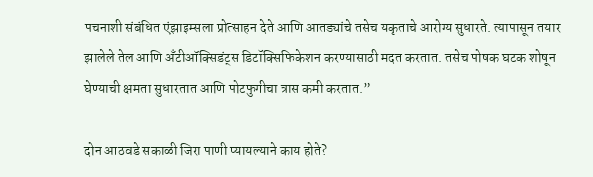पचनाशी संबंधित एंझाइम्सला प्रोत्साहन देते आणि आतड्यांचे तसेच यकृताचे आरोग्य सुधारते. त्यापासून तयार झालेले तेल आणि अँटीऑक्सिडंट्स डिटॉक्सिफिकेशन करण्यासाठी मदत करतात. तसेच पोषक घटक शोषून घेण्याची क्षमता सुधारतात आणि पोटफुगीचा त्रास कमी करतात.”

दोन आठवडे सकाळी जिरा पाणी प्यायल्याने काय होते?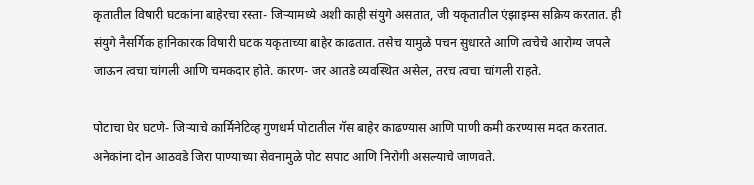कृतातील विषारी घटकांना बाहेरचा रस्ता- जिऱ्यामध्ये अशी काही संयुगे असतात, जी यकृतातील एंझाइम्स सक्रिय करतात. ही संयुगे नैसर्गिक हानिकारक विषारी घटक यकृताच्या बाहेर काढतात. तसेच यामुळे पचन सुधारते आणि त्वचेचे आरोग्य जपले जाऊन त्वचा चांगली आणि चमकदार होते. कारण- जर आतडे व्यवस्थित असेल, तरच त्वचा चांगली राहते.

पोटाचा घेर घटणे- जिऱ्याचे कार्मिनेटिव्ह गुणधर्म पोटातील गॅस बाहेर काढण्यास आणि पाणी कमी करण्यास मदत करतात. अनेकांना दोन आठवडे जिरा पाण्याच्या सेवनामुळे पोट सपाट आणि निरोगी असल्याचे जाणवते.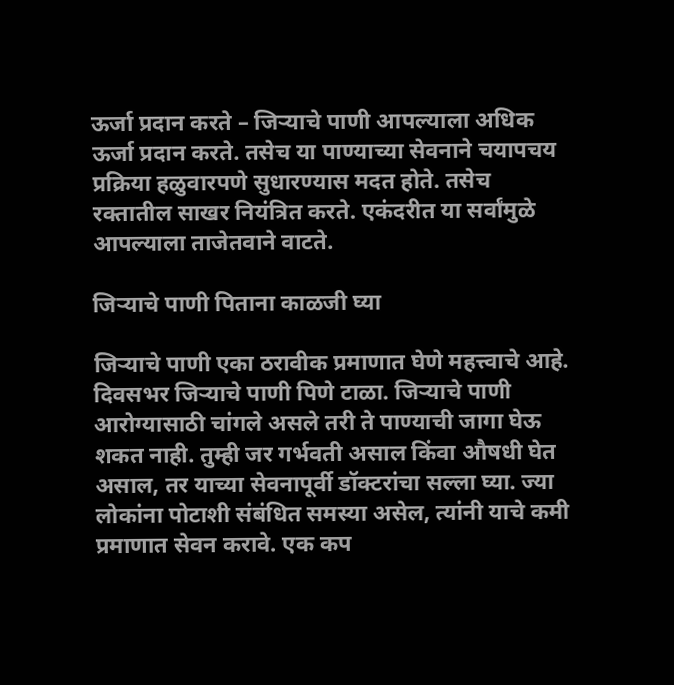ऊर्जा प्रदान करते – जिऱ्याचे पाणी आपल्याला अधिक ऊर्जा प्रदान करते. तसेच या पाण्याच्या सेवनाने चयापचय प्रक्रिया हळुवारपणे सुधारण्यास मदत होते. तसेच रक्तातील साखर नियंत्रित करते. एकंदरीत या सर्वांमुळे आपल्याला ताजेतवाने वाटते.

जिऱ्याचे पाणी पिताना काळजी घ्या

जिऱ्याचे पाणी एका ठरावीक प्रमाणात घेणे महत्त्वाचे आहे. दिवसभर जिऱ्याचे पाणी पिणे टाळा. जिऱ्याचे पाणी आरोग्यासाठी चांगले असले तरी ते पाण्याची जागा घेऊ शकत नाही. तुम्ही जर गर्भवती असाल किंवा औषधी घेत असाल, तर याच्या सेवनापूर्वी डॉक्टरांचा सल्ला घ्या. ज्या लोकांना पोटाशी संबंधित समस्या असेल, त्यांनी याचे कमी प्रमाणात सेवन करावे. एक कप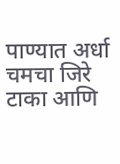पाण्यात अर्धा चमचा जिरे टाका आणि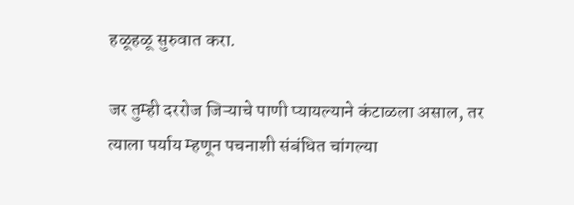हळूहळू सुरुवात करा.

जर तुम्ही दररोज जिऱ्याचे पाणी प्यायल्याने कंटाळला असाल, तर त्याला पर्याय म्हणून पचनाशी संबंधित चांगल्या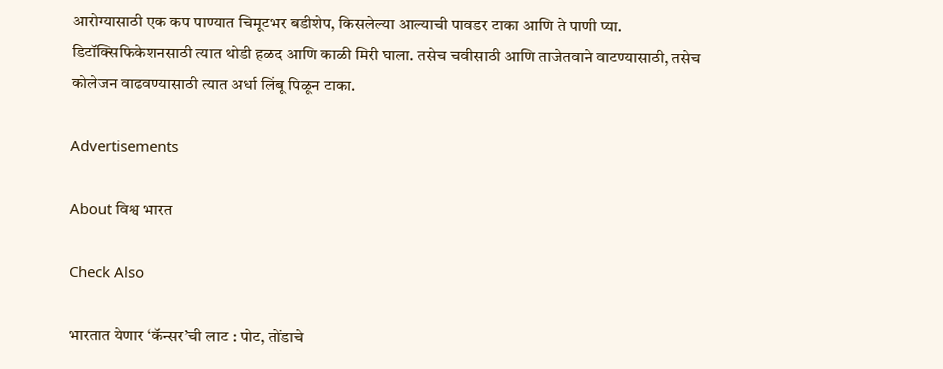आरोग्यासाठी एक कप पाण्यात चिमूटभर बडीशेप, किसलेल्या आल्याची पावडर टाका आणि ते पाणी प्या. डिटॉक्सिफिकेशनसाठी त्यात थोडी हळद आणि काळी मिरी घाला. तसेच चवीसाठी आणि ताजेतवाने वाटण्यासाठी, तसेच कोलेजन वाढवण्यासाठी त्यात अर्धा लिंबू पिळून टाका.

Advertisements

About विश्व भारत

Check Also

भारतात येणार ‘कॅन्सर’ची लाट : पोट, तोंडाचे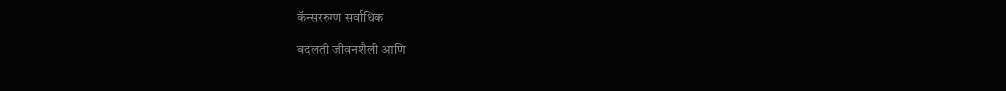कॅन्सररुग्ण सर्वाधिक

बदलती जीवनशैली आणि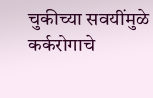चुकीच्या सवयींमुळे कर्करोगाचे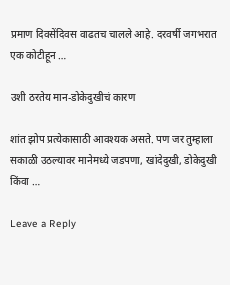प्रमाण दिवसेंदिवस वाढतच चालले आहे. दरवर्षी जगभरात एक कोटीहून …

उशी ठरतेय मान-डोकेदुखीचं कारण

शांत झोप प्रत्येकासाठी आवश्यक असते. पण जर तुम्हाला सकाळी उठल्यावर मानेमध्ये जडपणा, खांदेदुखी, डोकेदुखी किंवा …

Leave a Reply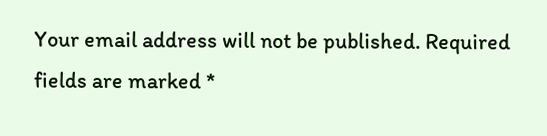Your email address will not be published. Required fields are marked *